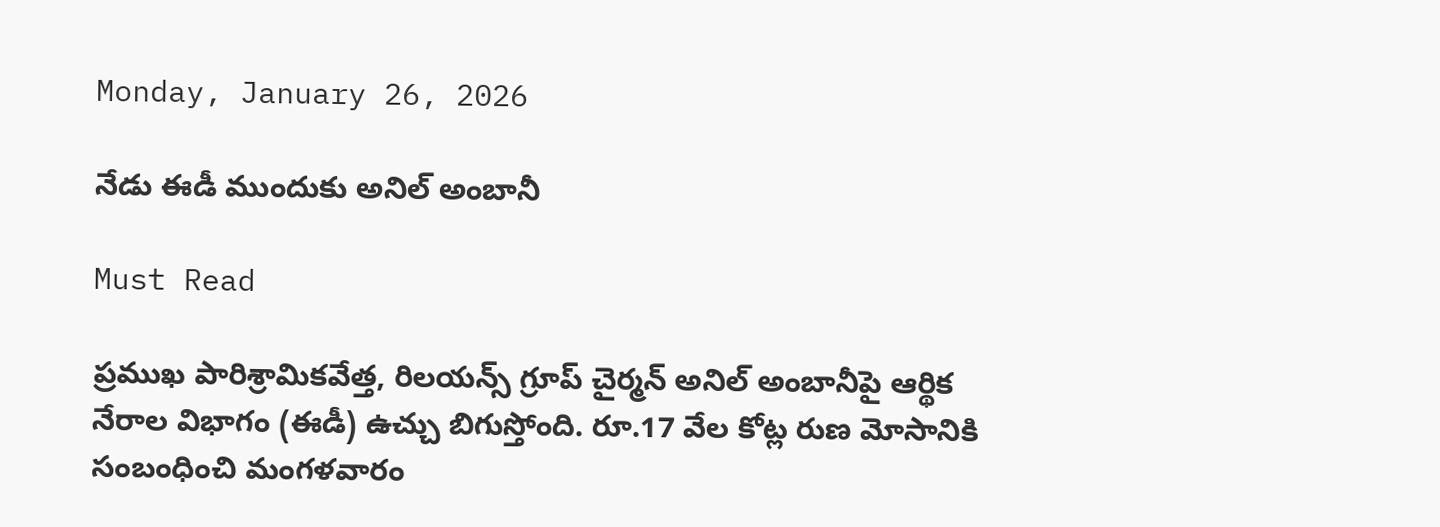Monday, January 26, 2026

నేడు ఈడీ ముందుకు అనిల్‌ అంబానీ

Must Read

ప్రముఖ పారిశ్రామికవేత్త, రిలయన్స్‌ గ్రూప్‌ చైర్మన్‌ అనిల్‌ అంబానీపై ఆర్థిక నేరాల విభాగం (ఈడీ) ఉచ్చు బిగుస్తోంది. రూ.17 వేల కోట్ల రుణ మోసానికి సంబంధించి మంగళవారం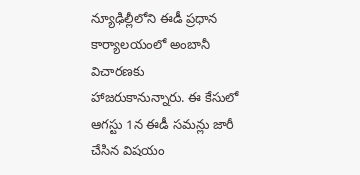న్యూఢిల్లీలోని ఈడీ ప్రధాన కార్యాలయంలో అంబానీ విచారణకు హాజరుకానున్నారు. ఈ కేసులో ఆగస్టు 1న ఈడీ సమన్లు జారీ చేసిన విషయం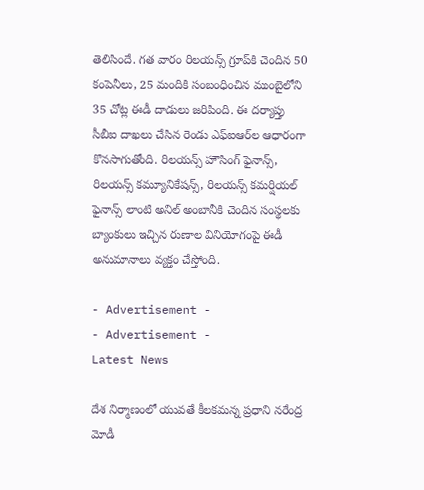తెలిసిందే. గత వారం రిలయన్స్‌ గ్రూప్‌కి చెందిన 50 కంపెనీలు, 25 మందికి సంబంధించిన ముంబైలోని 35 చోట్ల ఈడీ దాడులు జరిపింది. ఈ దర్యాప్తు సీబీఐ దాఖలు చేసిన రెండు ఎఫ్‌ఐఆర్‌ల ఆధారంగా కొనసాగుతోంది. రిలయన్స్‌ హౌసింగ్‌ ఫైనాన్స్‌, రిలయన్స్‌ కమ్యూనికేషన్స్‌, రిలయన్స్‌ కమర్షియల్‌ ఫైనాన్స్‌ లాంటి అనిల్‌ అంబానీకి చెందిన సంస్థలకు బ్యాంకులు ఇచ్చిన రుణాల వినియోగంపై ఈడీ అనుమానాలు వ్యక్తం చేస్తోంది.

- Advertisement -
- Advertisement -
Latest News

దేశ నిర్మాణంలో యువతే కీల‌క‌మ‌న్న ప్రధాని న‌రేంద్ర‌ మోడీ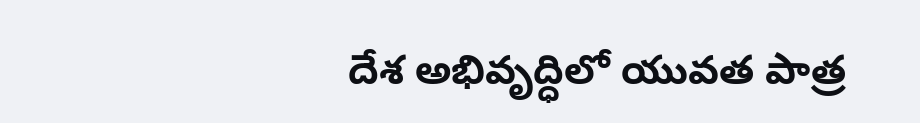దేశ అభివృద్ధిలో యువత పాత్ర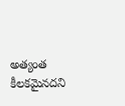అత్యంత కీలకమైనదని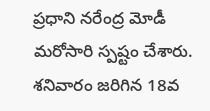ప్రధాని నరేంద్ర మోడీ మరోసారి స్పష్టం చేశారు. శనివారం జరిగిన 18వ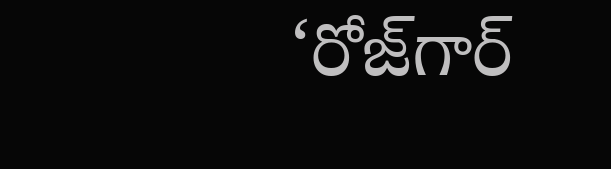‘రోజ్‌గార్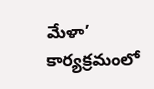మేళా’ కార్యక్రమంలో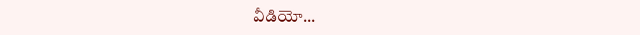వీడియో...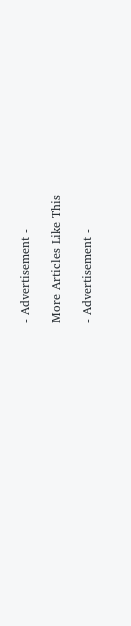- Advertisement -

More Articles Like This

- Advertisement -